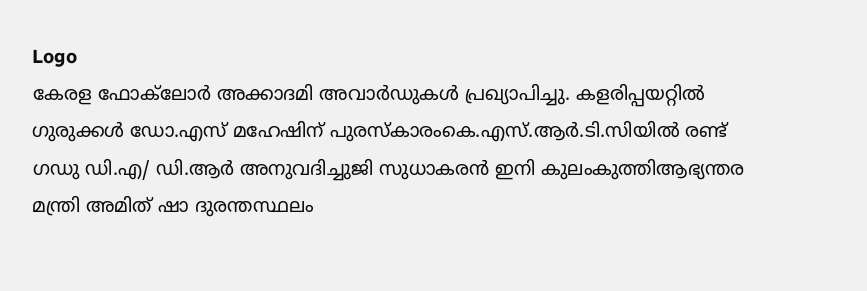Logo
കേരള ഫോക്‌ലോർ അക്കാദമി അവാർഡുകൾ പ്രഖ്യാപിച്ചു. കളരിപ്പയറ്റിൽ ഗുരുക്കൾ ഡോ.എസ് മഹേഷിന് പുരസ്കാരംകെ.എസ്.ആർ.ടി.സിയിൽ രണ്ട് ഗഡു ഡി.എ/ ഡി.ആർ അനുവദിച്ചുജി സുധാകരൻ ഇനി കുലംകുത്തിആഭ്യന്തര മന്ത്രി അമിത് ഷാ ദുരന്തസ്ഥലം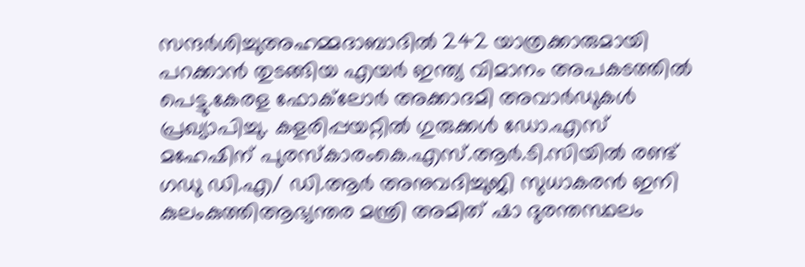സന്ദർശിച്ചുഅഹമ്മദാബാദിൽ 242 യാത്രക്കാരുമായി പറക്കാൻ തുടങ്ങിയ എയർ ഇന്ത്യ വിമാനം അപകടത്തിൽ പെട്ടു.കേരള ഫോക്‌ലോർ അക്കാദമി അവാർഡുകൾ പ്രഖ്യാപിച്ചു. കളരിപ്പയറ്റിൽ ഗുരുക്കൾ ഡോ.എസ് മഹേഷിന് പുരസ്കാരംകെ.എസ്.ആർ.ടി.സിയിൽ രണ്ട് ഗഡു ഡി.എ/ ഡി.ആർ അനുവദിച്ചുജി സുധാകരൻ ഇനി കുലംകുത്തിആഭ്യന്തര മന്ത്രി അമിത് ഷാ ദുരന്തസ്ഥലം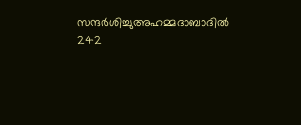സന്ദർശിച്ചുഅഹമ്മദാബാദിൽ 242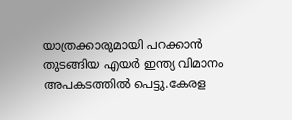യാത്രക്കാരുമായി പറക്കാൻ തുടങ്ങിയ എയർ ഇന്ത്യ വിമാനം അപകടത്തിൽ പെട്ടു.കേരള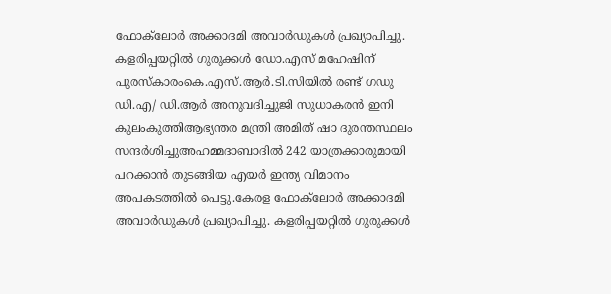ഫോക്‌ലോർ അക്കാദമി അവാർഡുകൾ പ്രഖ്യാപിച്ചു. കളരിപ്പയറ്റിൽ ഗുരുക്കൾ ഡോ.എസ് മഹേഷിന് പുരസ്കാരംകെ.എസ്.ആർ.ടി.സിയിൽ രണ്ട് ഗഡു ഡി.എ/ ഡി.ആർ അനുവദിച്ചുജി സുധാകരൻ ഇനി കുലംകുത്തിആഭ്യന്തര മന്ത്രി അമിത് ഷാ ദുരന്തസ്ഥലം സന്ദർശിച്ചുഅഹമ്മദാബാദിൽ 242 യാത്രക്കാരുമായി പറക്കാൻ തുടങ്ങിയ എയർ ഇന്ത്യ വിമാനം അപകടത്തിൽ പെട്ടു.കേരള ഫോക്‌ലോർ അക്കാദമി അവാർഡുകൾ പ്രഖ്യാപിച്ചു. കളരിപ്പയറ്റിൽ ഗുരുക്കൾ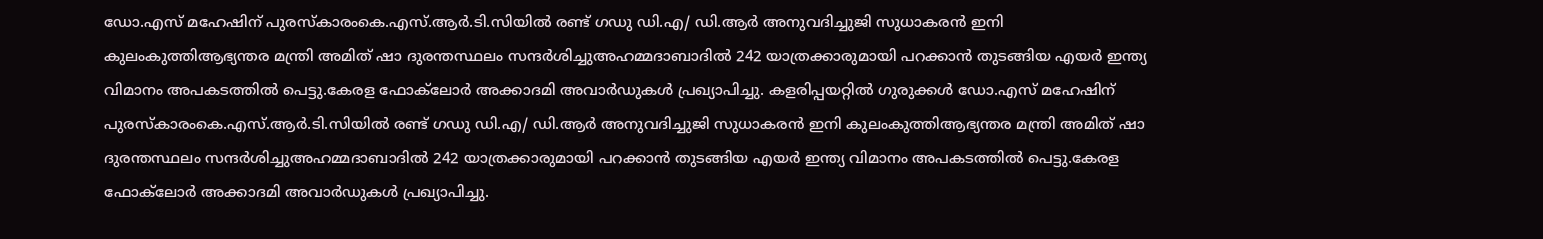ഡോ.എസ് മഹേഷിന് പുരസ്കാരംകെ.എസ്.ആർ.ടി.സിയിൽ രണ്ട് ഗഡു ഡി.എ/ ഡി.ആർ അനുവദിച്ചുജി സുധാകരൻ ഇനി കുലംകുത്തിആഭ്യന്തര മന്ത്രി അമിത് ഷാ ദുരന്തസ്ഥലം സന്ദർശിച്ചുഅഹമ്മദാബാദിൽ 242 യാത്രക്കാരുമായി പറക്കാൻ തുടങ്ങിയ എയർ ഇന്ത്യ വിമാനം അപകടത്തിൽ പെട്ടു.കേരള ഫോക്‌ലോർ അക്കാദമി അവാർഡുകൾ പ്രഖ്യാപിച്ചു. കളരിപ്പയറ്റിൽ ഗുരുക്കൾ ഡോ.എസ് മഹേഷിന് പുരസ്കാരംകെ.എസ്.ആർ.ടി.സിയിൽ രണ്ട് ഗഡു ഡി.എ/ ഡി.ആർ അനുവദിച്ചുജി സുധാകരൻ ഇനി കുലംകുത്തിആഭ്യന്തര മന്ത്രി അമിത് ഷാ ദുരന്തസ്ഥലം സന്ദർശിച്ചുഅഹമ്മദാബാദിൽ 242 യാത്രക്കാരുമായി പറക്കാൻ തുടങ്ങിയ എയർ ഇന്ത്യ വിമാനം അപകടത്തിൽ പെട്ടു.കേരള ഫോക്‌ലോർ അക്കാദമി അവാർഡുകൾ പ്രഖ്യാപിച്ചു.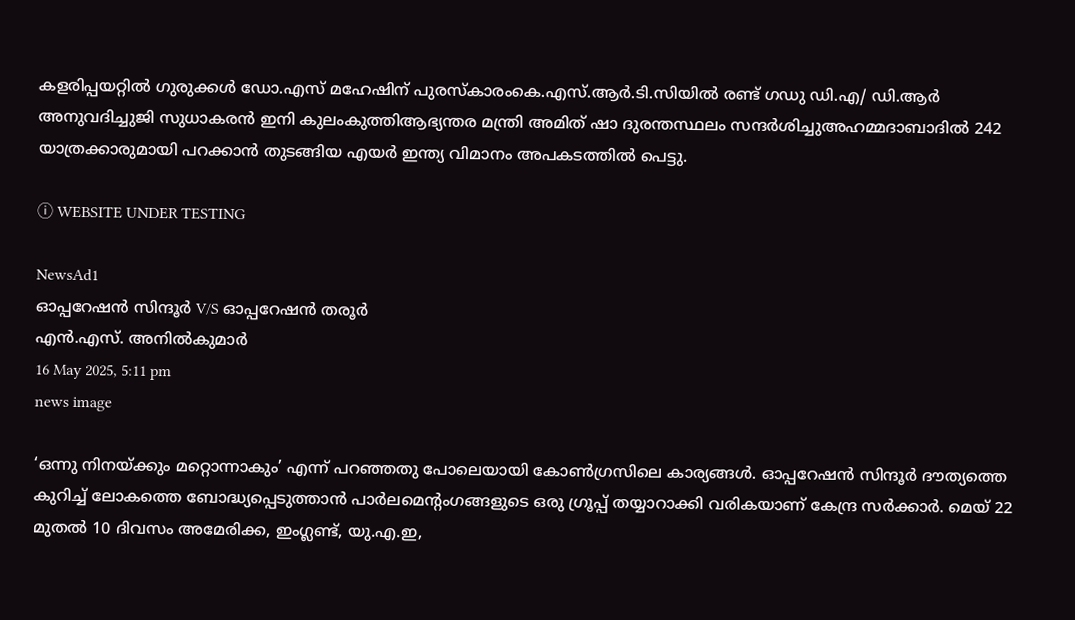കളരിപ്പയറ്റിൽ ഗുരുക്കൾ ഡോ.എസ് മഹേഷിന് പുരസ്കാരംകെ.എസ്.ആർ.ടി.സിയിൽ രണ്ട് ഗഡു ഡി.എ/ ഡി.ആർ അനുവദിച്ചുജി സുധാകരൻ ഇനി കുലംകുത്തിആഭ്യന്തര മന്ത്രി അമിത് ഷാ ദുരന്തസ്ഥലം സന്ദർശിച്ചുഅഹമ്മദാബാദിൽ 242 യാത്രക്കാരുമായി പറക്കാൻ തുടങ്ങിയ എയർ ഇന്ത്യ വിമാനം അപകടത്തിൽ പെട്ടു.

ⓘ WEBSITE UNDER TESTING

NewsAd1
ഓപ്പറേഷൻ സിന്ദൂർ V/S ഓപ്പറേഷൻ തരൂർ
എൻ.എസ്. അനിൽകുമാർ
16 May 2025, 5:11 pm
news image

‘ഒന്നു നിനയ്ക്കും മറ്റൊന്നാകും’ എന്ന് പറഞ്ഞതു പോലെയായി കോൺഗ്രസിലെ കാര്യങ്ങൾ. ഓപ്പറേഷൻ സിന്ദൂർ ദൗത്യത്തെ കുറിച്ച് ലോകത്തെ ബോദ്ധ്യപ്പെടുത്താൻ പാർലമെൻ്റംഗങ്ങളുടെ ഒരു ഗ്രൂപ്പ് തയ്യാറാക്കി വരികയാണ് കേന്ദ്ര സർക്കാർ. മെയ് 22 മുതൽ 10 ദിവസം അമേരിക്ക, ഇംഗ്ലണ്ട്, യു.എ.ഇ,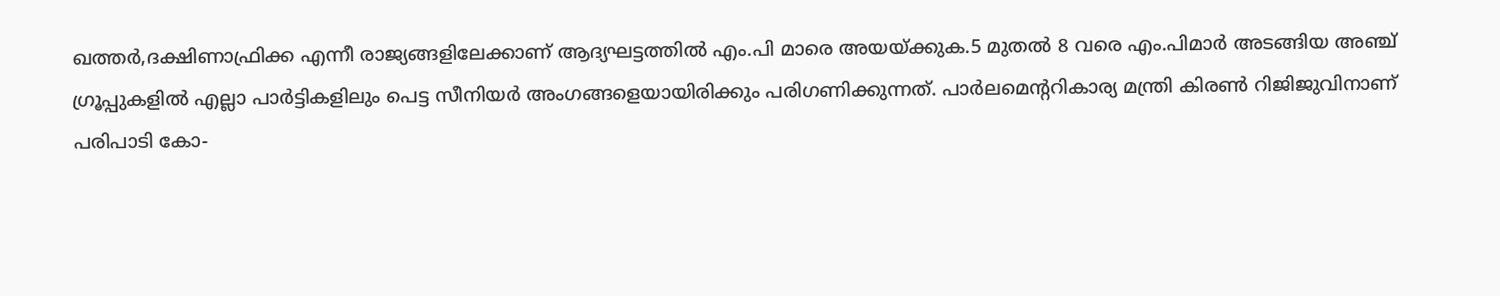ഖത്തർ,ദക്ഷിണാഫ്രിക്ക എന്നീ രാജ്യങ്ങളിലേക്കാണ് ആദ്യഘട്ടത്തിൽ എം.പി മാരെ അയയ്ക്കുക.5 മുതൽ 8 വരെ എം.പിമാർ അടങ്ങിയ അഞ്ച് ഗ്രൂപ്പുകളിൽ എല്ലാ പാർട്ടികളിലും പെട്ട സീനിയർ അംഗങ്ങളെയായിരിക്കും പരിഗണിക്കുന്നത്. പാർലമെൻ്ററികാര്യ മന്ത്രി കിരൺ റിജിജുവിനാണ് പരിപാടി കോ-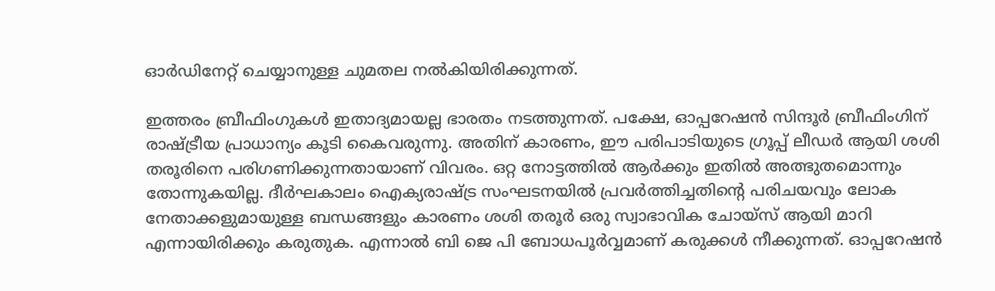ഓർഡിനേറ്റ് ചെയ്യാനുള്ള ചുമതല നൽകിയിരിക്കുന്നത്.

ഇത്തരം ബ്രീഫിംഗുകൾ ഇതാദ്യമായല്ല ഭാരതം നടത്തുന്നത്. പക്ഷേ, ഓപ്പറേഷൻ സിന്ദൂർ ബ്രീഫിംഗിന് രാഷ്ട്രീയ പ്രാധാന്യം കൂടി കൈവരുന്നു. അതിന് കാരണം, ഈ പരിപാടിയുടെ ഗ്രൂപ്പ് ലീഡർ ആയി ശശി തരൂരിനെ പരിഗണിക്കുന്നതായാണ് വിവരം. ഒറ്റ നോട്ടത്തിൽ ആർക്കും ഇതിൽ അത്ഭുതമൊന്നും തോന്നുകയില്ല. ദീർഘകാലം ഐക്യരാഷ്ട്ര സംഘടനയിൽ പ്രവർത്തിച്ചതിൻ്റെ പരിചയവും ലോക നേതാക്കളുമായുള്ള ബന്ധങ്ങളും കാരണം ശശി തരൂർ ഒരു സ്വാഭാവിക ചോയ്സ് ആയി മാറി എന്നായിരിക്കും കരുതുക. എന്നാൽ ബി ജെ പി ബോധപൂർവ്വമാണ് കരുക്കൾ നീക്കുന്നത്. ഓപ്പറേഷൻ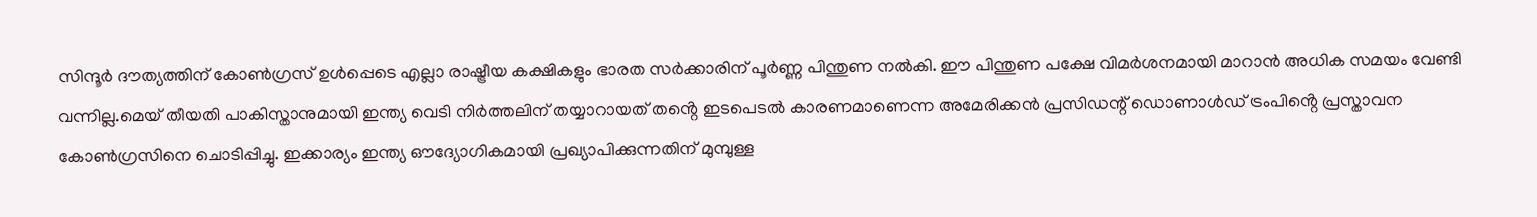സിന്ദൂർ ദൗത്യത്തിന് കോൺഗ്രസ് ഉൾപ്പെടെ എല്ലാ രാഷ്ട്രീയ കക്ഷികളും ഭാരത സർക്കാരിന് പൂർണ്ണ പിന്തുണ നൽകി. ഈ പിന്തുണ പക്ഷേ വിമർശനമായി മാറാൻ അധിക സമയം വേണ്ടി വന്നില്ല.മെയ് തീയതി പാകിസ്താനുമായി ഇന്ത്യ വെടി നിർത്തലിന് തയ്യാറായത് തൻ്റെ ഇടപെടൽ കാരണമാണെന്ന അമേരിക്കൻ പ്രസിഡന്റ് ഡൊണാൾഡ് ട്രംപിൻ്റെ പ്രസ്താവന കോൺഗ്രസിനെ ചൊടിപ്പിച്ചു. ഇക്കാര്യം ഇന്ത്യ ഔദ്യോഗികമായി പ്രഖ്യാപിക്കുന്നതിന് മുമ്പുള്ള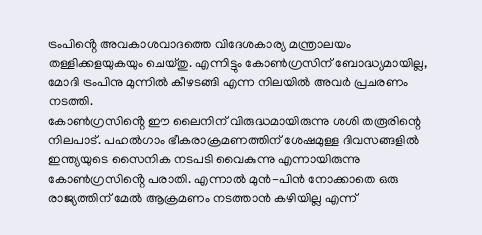ട്രംപിൻ്റെ അവകാശവാദത്തെ വിദേശകാര്യ മന്ത്രാലയം തള്ളിക്കളയുകയും ചെയ്തു. എന്നിട്ടും കോൺഗ്രസിന് ബോദ്ധ്യമായില്ല, മോദി ട്രംപിനു മുന്നിൽ കീഴടങ്ങി എന്ന നിലയിൽ അവർ പ്രചരണം നടത്തി.
കോൺഗ്രസിൻ്റെ ഈ ലൈനിന് വിരുദ്ധമായിരുന്നു ശശി തരൂരിന്റെ നിലപാട്. പഹൽഗാം ഭീകരാക്രമണത്തിന് ശേഷമുള്ള ദിവസങ്ങളിൽ ഇന്ത്യയുടെ സൈനിക നടപടി വൈകുന്നു എന്നായിരുന്നു കോൺഗ്രസിൻ്റെ പരാതി. എന്നാൽ മുൻ-പിൻ നോക്കാതെ ഒരു രാജ്യത്തിന് മേൽ ആക്രമണം നടത്താൻ കഴിയില്ല എന്ന്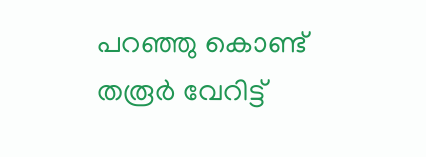പറഞ്ഞു കൊണ്ട് തരൂർ വേറിട്ട്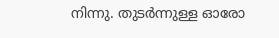നിന്നു. തുടർന്നുള്ള ഓരോ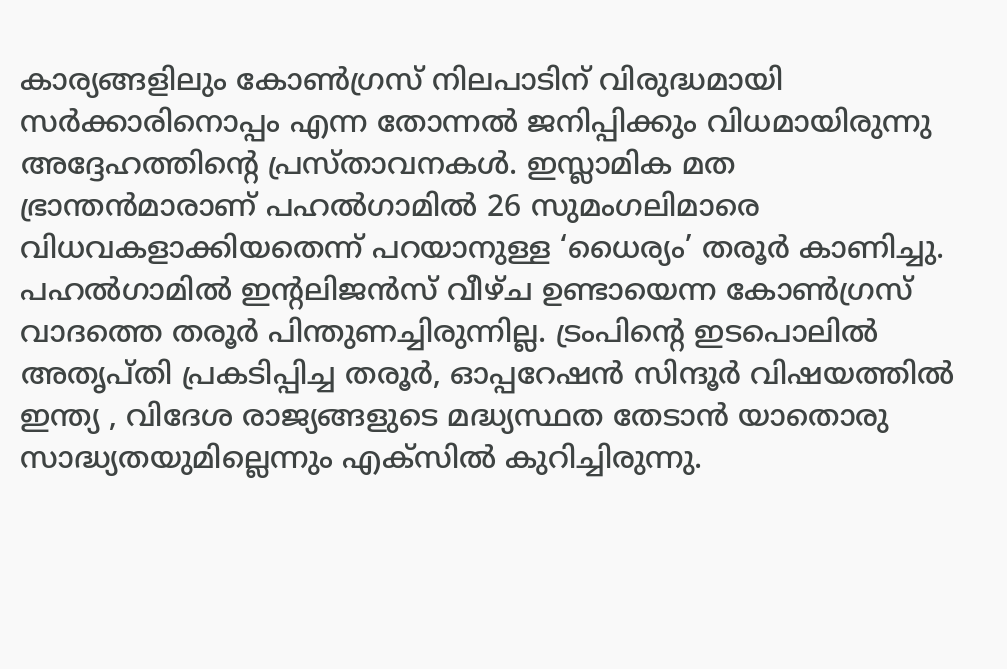കാര്യങ്ങളിലും കോൺഗ്രസ് നിലപാടിന് വിരുദ്ധമായി സർക്കാരിനൊപ്പം എന്ന തോന്നൽ ജനിപ്പിക്കും വിധമായിരുന്നു അദ്ദേഹത്തിൻ്റെ പ്രസ്താവനകൾ. ഇസ്ലാമിക മത ഭ്രാന്തൻമാരാണ് പഹൽഗാമിൽ 26 സുമംഗലിമാരെ വിധവകളാക്കിയതെന്ന് പറയാനുള്ള ‘ധൈര്യം’ തരൂർ കാണിച്ചു.
പഹൽഗാമിൽ ഇൻ്റലിജൻസ് വീഴ്ച ഉണ്ടായെന്ന കോൺഗ്രസ് വാദത്തെ തരൂർ പിന്തുണച്ചിരുന്നില്ല. ട്രംപിൻ്റെ ഇടപൊലിൽ അതൃപ്തി പ്രകടിപ്പിച്ച തരൂർ, ഓപ്പറേഷൻ സിന്ദൂർ വിഷയത്തിൽ ഇന്ത്യ , വിദേശ രാജ്യങ്ങളുടെ മദ്ധ്യസ്ഥത തേടാൻ യാതൊരു സാദ്ധ്യതയുമില്ലെന്നും എക്സിൽ കുറിച്ചിരുന്നു.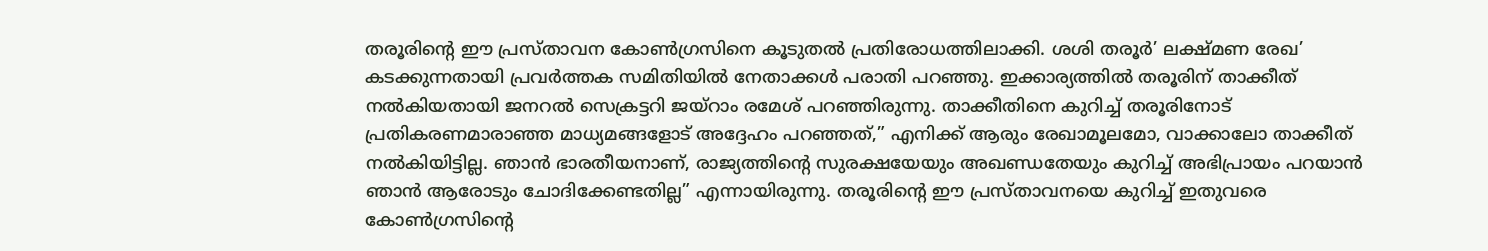തരൂരിൻ്റെ ഈ പ്രസ്താവന കോൺഗ്രസിനെ കൂടുതൽ പ്രതിരോധത്തിലാക്കി. ശശി തരൂർ’ ലക്ഷ്മണ രേഖ’ കടക്കുന്നതായി പ്രവർത്തക സമിതിയിൽ നേതാക്കൾ പരാതി പറഞ്ഞു. ഇക്കാര്യത്തിൽ തരൂരിന് താക്കീത് നൽകിയതായി ജനറൽ സെക്രട്ടറി ജയ്റാം രമേശ് പറഞ്ഞിരുന്നു. താക്കീതിനെ കുറിച്ച് തരൂരിനോട് പ്രതികരണമാരാഞ്ഞ മാധ്യമങ്ങളോട് അദ്ദേഹം പറഞ്ഞത്,” എനിക്ക് ആരും രേഖാമൂലമോ, വാക്കാലോ താക്കീത് നൽകിയിട്ടില്ല. ഞാൻ ഭാരതീയനാണ്, രാജ്യത്തിൻ്റെ സുരക്ഷയേയും അഖണ്ഡതേയും കുറിച്ച് അഭിപ്രായം പറയാൻ ഞാൻ ആരോടും ചോദിക്കേണ്ടതില്ല” എന്നായിരുന്നു. തരൂരിൻ്റെ ഈ പ്രസ്താവനയെ കുറിച്ച് ഇതുവരെ കോൺഗ്രസിൻ്റെ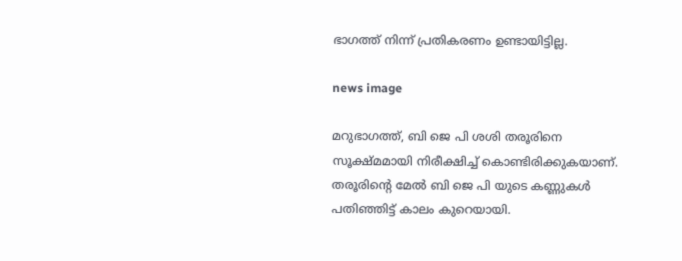ഭാഗത്ത് നിന്ന് പ്രതികരണം ഉണ്ടായിട്ടില്ല.

news image

മറുഭാഗത്ത്, ബി ജെ പി ശശി തരൂരിനെ സൂക്ഷ്മമായി നിരീക്ഷിച്ച് കൊണ്ടിരിക്കുകയാണ്. തരൂരിൻ്റെ മേൽ ബി ജെ പി യുടെ കണ്ണുകൾ പതിഞ്ഞിട്ട് കാലം കുറെയായി.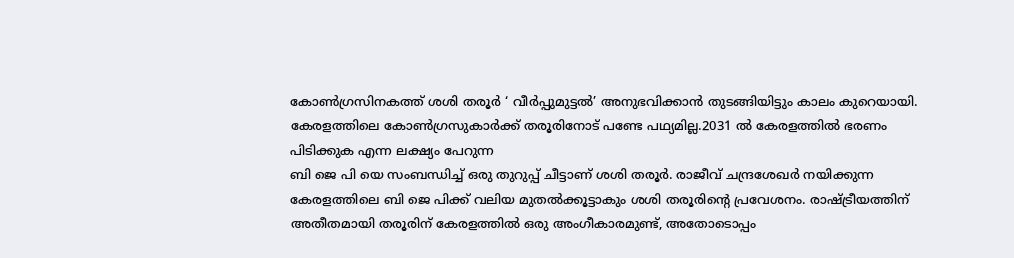കോൺഗ്രസിനകത്ത് ശശി തരൂർ ‘ വീർപ്പുമുട്ടൽ’ അനുഭവിക്കാൻ തുടങ്ങിയിട്ടും കാലം കുറെയായി. കേരളത്തിലെ കോൺഗ്രസുകാർക്ക് തരൂരിനോട് പണ്ടേ പഥ്യമില്ല.2031 ൽ കേരളത്തിൽ ഭരണം പിടിക്കുക എന്ന ലക്ഷ്യം പേറുന്ന
ബി ജെ പി യെ സംബന്ധിച്ച് ഒരു തുറുപ്പ് ചീട്ടാണ് ശശി തരൂർ. രാജീവ് ചന്ദ്രശേഖർ നയിക്കുന്ന കേരളത്തിലെ ബി ജെ പിക്ക് വലിയ മുതൽക്കൂട്ടാകും ശശി തരൂരിന്റെ പ്രവേശനം. രാഷ്ട്രീയത്തിന് അതീതമായി തരൂരിന് കേരളത്തിൽ ഒരു അംഗീകാരമുണ്ട്, അതോടൊപ്പം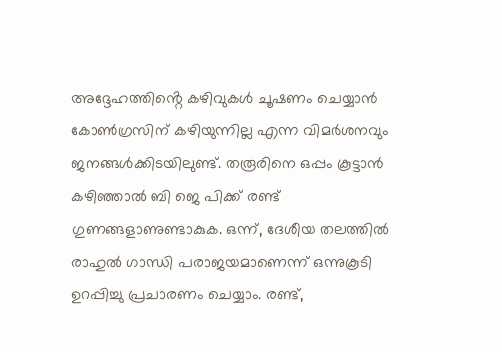അദ്ദേഹത്തിൻ്റെ കഴിവുകൾ ചൂഷണം ചെയ്യാൻ കോൺഗ്രസിന് കഴിയുന്നില്ല എന്ന വിമർശനവും ജനങ്ങൾക്കിടയിലുണ്ട്. തരൂരിനെ ഒപ്പം കൂട്ടാൻ കഴിഞ്ഞാൽ ബി ജെ പിക്ക് രണ്ട് ഗുണങ്ങളാണുണ്ടാകുക. ഒന്ന്, ദേശീയ തലത്തിൽ രാഹുൽ ഗാന്ധി പരാജയമാണെന്ന് ഒന്നുകൂടി ഉറപ്പിച്ചു പ്രചാരണം ചെയ്യാം. രണ്ട്,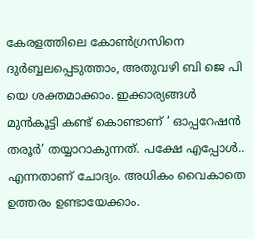കേരളത്തിലെ കോൺഗ്രസിനെ ദുർബ്ബലപ്പെടുത്താം, അതുവഴി ബി ജെ പി യെ ശക്തമാക്കാം. ഇക്കാര്യങ്ങൾ മുൻകൂട്ടി കണ്ട് കൊണ്ടാണ് ‘ ഓപ്പറേഷൻ തരൂർ’ തയ്യാറാകുന്നത്. പക്ഷേ എപ്പോൾ.. എന്നതാണ് ചോദ്യം. അധികം വൈകാതെ ഉത്തരം ഉണ്ടായേക്കാം.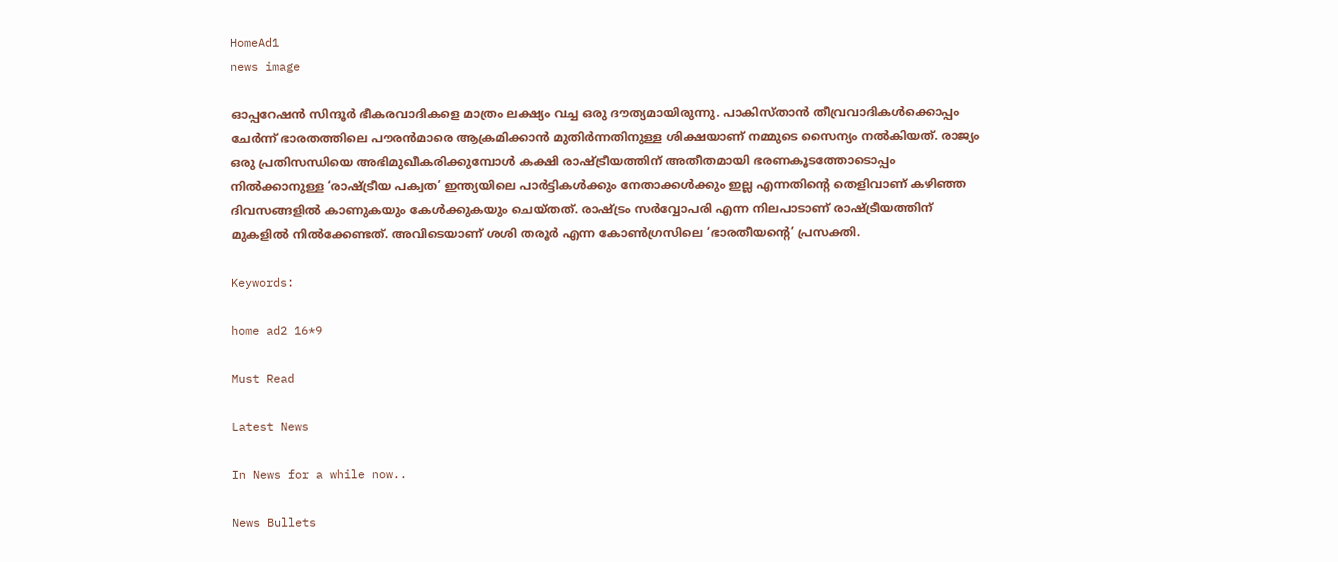HomeAd1
news image

ഓപ്പറേഷൻ സിന്ദൂർ ഭീകരവാദികളെ മാത്രം ലക്ഷ്യം വച്ച ഒരു ദൗത്യമായിരുന്നു. പാകിസ്താൻ തീവ്രവാദികൾക്കൊപ്പം ചേർന്ന് ഭാരതത്തിലെ പൗരൻമാരെ ആക്രമിക്കാൻ മുതിർന്നതിനുള്ള ശിക്ഷയാണ് നമ്മുടെ സൈന്യം നൽകിയത്. രാജ്യം ഒരു പ്രതിസന്ധിയെ അഭിമുഖീകരിക്കുമ്പോൾ കക്ഷി രാഷ്ട്രീയത്തിന് അതീതമായി ഭരണകൂടത്തോടൊപ്പം നിൽക്കാനുള്ള ‘രാഷ്ട്രീയ പക്വത’ ഇന്ത്യയിലെ പാർട്ടികൾക്കും നേതാക്കൾക്കും ഇല്ല എന്നതിൻ്റെ തെളിവാണ് കഴിഞ്ഞ ദിവസങ്ങളിൽ കാണുകയും കേൾക്കുകയും ചെയ്തത്. രാഷ്ട്രം സർവ്വോപരി എന്ന നിലപാടാണ് രാഷ്ട്രീയത്തിന് മുകളിൽ നിൽക്കേണ്ടത്. അവിടെയാണ് ശശി തരൂർ എന്ന കോൺഗ്രസിലെ ‘ഭാരതീയൻ്റെ’ പ്രസക്തി.

Keywords:

home ad2 16*9

Must Read

Latest News

In News for a while now..

News Bullets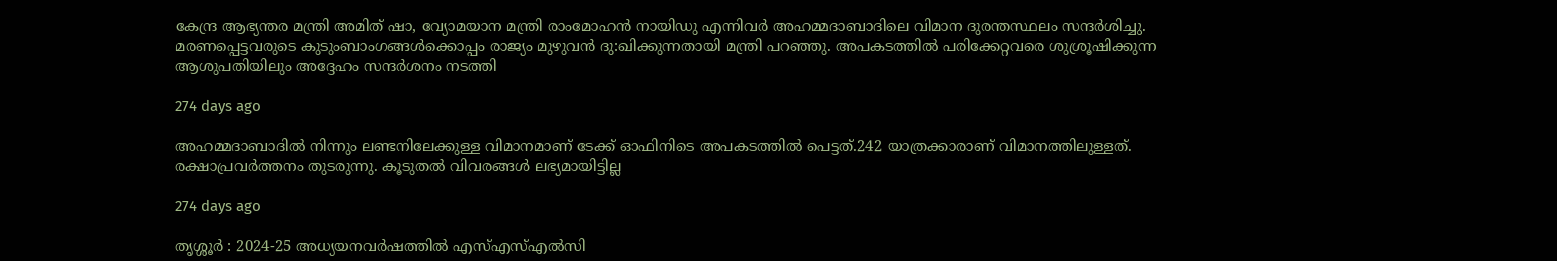കേന്ദ്ര ആഭ്യന്തര മന്ത്രി അമിത് ഷാ, വ്യോമയാന മന്ത്രി രാംമോഹൻ നായിഡു എന്നിവർ അഹമ്മദാബാദിലെ വിമാന ദുരന്തസ്ഥലം സന്ദർശിച്ചു. മരണപ്പെട്ടവരുടെ കുടുംബാംഗങ്ങൾക്കൊപ്പം രാജ്യം മുഴുവൻ ദു:ഖിക്കുന്നതായി മന്ത്രി പറഞ്ഞു. അപകടത്തിൽ പരിക്കേറ്റവരെ ശുശ്രൂഷിക്കുന്ന ആശുപതിയിലും അദ്ദേഹം സന്ദർശനം നടത്തി

274 days ago

അഹമ്മദാബാദിൽ നിന്നും ലണ്ടനിലേക്കുള്ള വിമാനമാണ് ടേക്ക് ഓഫിനിടെ അപകടത്തിൽ പെട്ടത്.242 യാത്രക്കാരാണ് വിമാനത്തിലുള്ളത്. രക്ഷാപ്രവർത്തനം തുടരുന്നു. കൂടുതൽ വിവരങ്ങൾ ലഭ്യമായിട്ടില്ല

274 days ago

തൃശ്ശൂർ : 2024-25 അധ്യയനവര്‍ഷത്തില്‍ എസ്എസ്എല്‍സി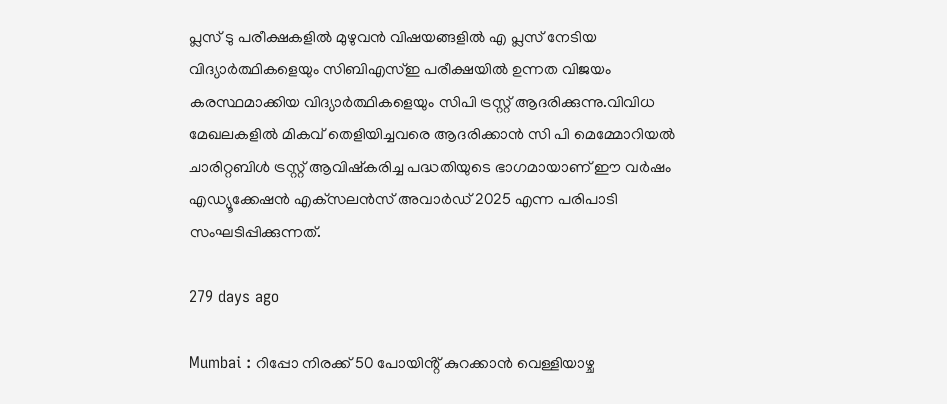പ്ലസ് ടു പരീക്ഷകളില്‍ മുഴുവന്‍ വിഷയങ്ങളില്‍ എ പ്ലസ് നേടിയ വിദ്യാര്‍ത്ഥികളെയും സിബിഎസ്ഇ പരീക്ഷയില്‍ ഉന്നത വിജയം കരസ്ഥമാക്കിയ വിദ്യാര്‍ത്ഥികളെയും സിപി ട്രസ്റ്റ് ആദരിക്കുന്നു.വിവിധ മേഖലകളിൽ മികവ് തെളിയിച്ചവരെ ആദരിക്കാൻ സി പി മെമ്മോറിയൽ ചാരിറ്റബിൾ ട്രസ്റ്റ് ആവിഷ്കരിച്ച പദ്ധതിയുടെ ഭാഗമായാണ് ഈ വര്‍ഷം എഡ്യൂക്കേഷന്‍ എക്‌സലന്‍സ് അവാര്‍ഡ് 2025 എന്ന പരിപാടി സംഘടിപ്പിക്കുന്നത്.

279 days ago

Mumbai : റിപ്പോ നിരക്ക് 50 പോയിൻ്റ് കുറക്കാൻ വെള്ളിയാഴ്ച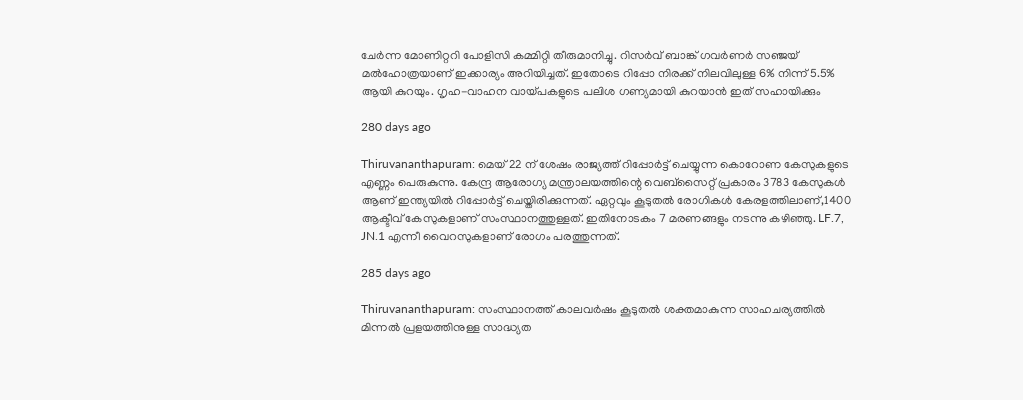ചേർന്ന മോണിറ്ററി പോളിസി കമ്മിറ്റി തീരുമാനിച്ചു. റിസർവ് ബാങ്ക് ഗവർണർ സഞ്ജയ് മൽഹോത്രയാണ് ഇക്കാര്യം അറിയിച്ചത്. ഇതോടെ റിപ്പോ നിരക്ക് നിലവിലുള്ള 6% നിന്ന് 5.5% ആയി കുറയും. ഗൃഹ-വാഹന വായ്പകളുടെ പലിശ ഗണ്യമായി കുറയാൻ ഇത് സഹായിക്കും

280 days ago

Thiruvananthapuram: മെയ് 22 ന് ശേഷം രാജ്യത്ത് റിപ്പോർട്ട് ചെയ്യുന്ന കൊറോണ കേസുകളുടെ എണ്ണം പെരുകുന്നു. കേന്ദ്ര ആരോഗ്യ മന്ത്രാലയത്തിന്റെ വെബ്സൈറ്റ് പ്രകാരം 3783 കേസുകൾ ആണ് ഇന്ത്യയിൽ റിപ്പോർട്ട് ചെയ്തിരിക്കുന്നത്. ഏറ്റവും കൂടുതൽ രോഗികൾ കേരളത്തിലാണ്,1400 ആക്ടീവ് കേസുകളാണ് സംസ്ഥാനത്തുള്ളത്. ഇതിനോടകം 7 മരണങ്ങളും നടന്നു കഴിഞ്ഞു. LF.7, JN.1 എന്നീ വൈറസുകളാണ് രോഗം പരത്തുന്നത്.

285 days ago

Thiruvananthapuram: സംസ്ഥാനത്ത് കാലവർഷം കൂടുതൽ ശക്തമാകുന്ന സാഹചര്യത്തിൽ മിന്നൽ പ്രളയത്തിനുള്ള സാദ്ധ്യത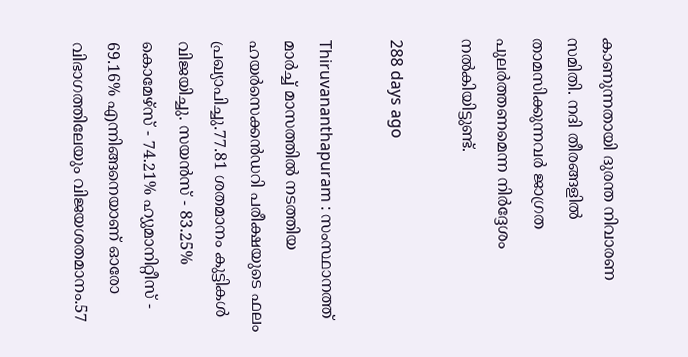കാണുന്നതായി ദുരന്ത നിവാരണ സമിതി. നദി തീരങ്ങളിൽ താമസിക്കുന്നവർ ജാഗ്രത പുലർത്തണമെന്ന നിർദ്ദേശം നൽകിയിട്ടുണ്ട്.

288 days ago

Thiruvananthapuram : സംസ്ഥാനത്ത് മാർച്ച് മാസത്തിൽ നടത്തിയ ഹയർസെക്കൻഡറി പരീക്ഷയുടെ ഫലം പ്രഖ്യാപിച്ചു.77.81 ശതമാനം കുട്ടികൾ വിജയിച്ചു. സയൻസ് - 83.25% കൊമേഴ്സ് - 74.21% ഹ്യുമാനിറ്റീസ് - 69.16% എന്നിങ്ങനെയാണ് ഓരോ വിഭാഗത്തിലേയും വിജയശതമാനം.57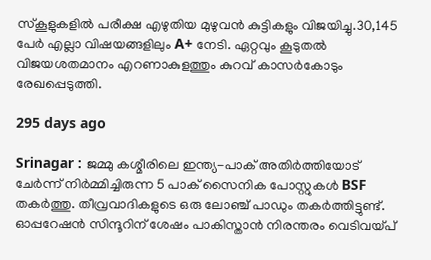സ്കൂളുകളിൽ പരീക്ഷ എഴുതിയ മുഴുവൻ കുട്ടികളും വിജയിച്ചു.30,145 പേർ എല്ലാ വിഷയങ്ങളിലും A+ നേടി. ഏറ്റവും കൂടുതൽ വിജയശതമാനം എറണാകുളത്തും കുറവ് കാസർകോടും രേഖപ്പെടുത്തി.

295 days ago

Srinagar : ജമ്മു കശ്മീരിലെ ഇന്ത്യ-പാക് അതിർത്തിയോട് ചേർന്ന് നിർമ്മിച്ചിരുന്ന 5 പാക് സൈനിക പോസ്റ്റുകൾ BSF തകർത്തു. തീവ്രവാദികളുടെ ഒരു ലോഞ്ച് പാഡും തകർത്തിട്ടുണ്ട്. ഓപ്പറേഷൻ സിന്ദൂറിന് ശേഷം പാകിസ്താൻ നിരന്തരം വെടിവയ്പ്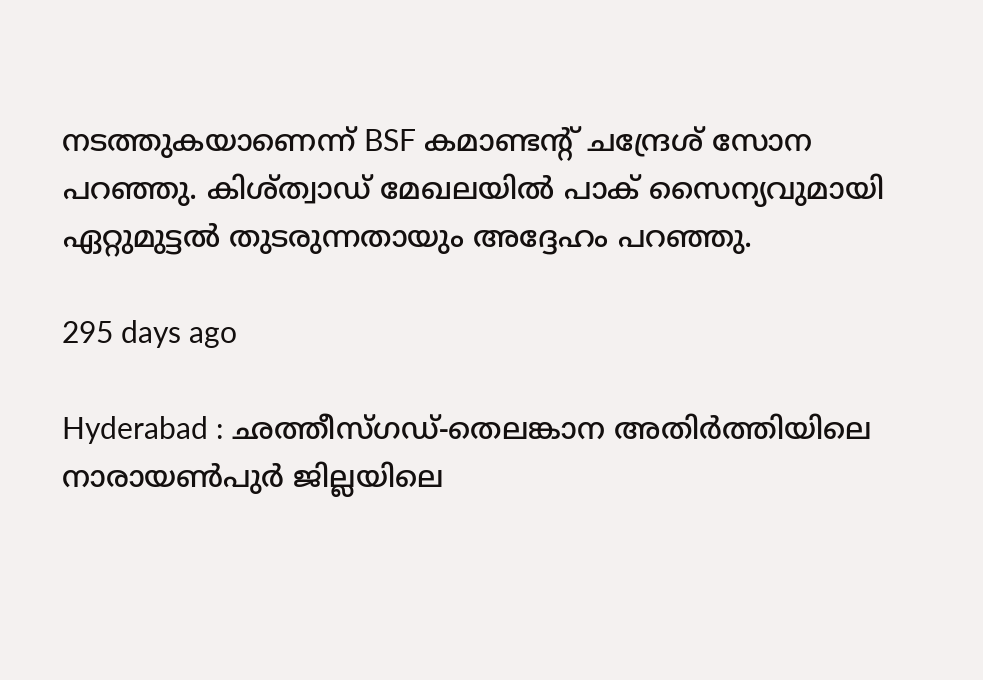നടത്തുകയാണെന്ന് BSF കമാണ്ടൻ്റ് ചന്ദ്രേശ് സോന പറഞ്ഞു. കിശ്ത്വാഡ് മേഖലയിൽ പാക് സൈന്യവുമായി ഏറ്റുമുട്ടൽ തുടരുന്നതായും അദ്ദേഹം പറഞ്ഞു.

295 days ago

Hyderabad : ഛത്തീസ്ഗഡ്-തെലങ്കാന അതിർത്തിയിലെ നാരായൺപുർ ജില്ലയിലെ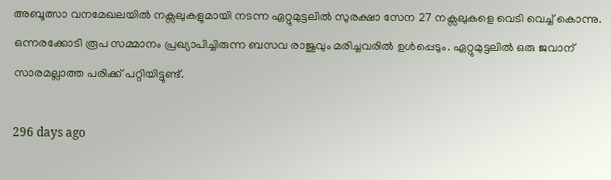അബൂത്സാ വനമേഖലയിൽ നക്സലുകളുമായി നടന്ന ഏറ്റുമുട്ടലിൽ സുരക്ഷാ സേന 27 നക്സലുകളെ വെടി വെച്ച് കൊന്നു. ഒന്നരക്കോടി രൂപ സമ്മാനം പ്രഖ്യാപിച്ചിരുന്ന ബസവ രാജുവും മരിച്ചവരിൽ ഉൾപ്പെടും. ഏറ്റുമുട്ടലിൽ ഒരു ജവാന് സാരമല്ലാത്ത പരിക്ക് പറ്റിയിട്ടുണ്ട്.

296 days ago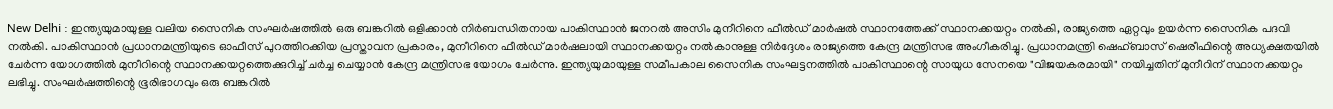New Delhi : ഇന്ത്യയുമായുള്ള വലിയ സൈനിക സംഘർഷത്തിൽ ഒരു ബങ്കറിൽ ഒളിക്കാൻ നിർബന്ധിതനായ പാകിസ്ഥാൻ ജനറൽ അസിം മുനീറിനെ ഫീൽഡ് മാർഷൽ സ്ഥാനത്തേക്ക് സ്ഥാനക്കയറ്റം നൽകി, രാജ്യത്തെ ഏറ്റവും ഉയർന്ന സൈനിക പദവി നൽകി. പാകിസ്ഥാൻ പ്രധാനമന്ത്രിയുടെ ഓഫീസ് പുറത്തിറക്കിയ പ്രസ്താവന പ്രകാരം, മുനീറിനെ ഫീൽഡ് മാർഷലായി സ്ഥാനക്കയറ്റം നൽകാനുള്ള നിർദ്ദേശം രാജ്യത്തെ കേന്ദ്ര മന്ത്രിസഭ അംഗീകരിച്ചു. പ്രധാനമന്ത്രി ഷെഹ്ബാസ് ഷെരീഫിന്റെ അധ്യക്ഷതയിൽ ചേർന്ന യോഗത്തിൽ മുനീറിന്റെ സ്ഥാനക്കയറ്റത്തെക്കുറിച്ച് ചർച്ച ചെയ്യാൻ കേന്ദ്ര മന്ത്രിസഭ യോഗം ചേർന്നു. ഇന്ത്യയുമായുള്ള സമീപകാല സൈനിക സംഘട്ടനത്തിൽ പാകിസ്ഥാന്റെ സായുധ സേനയെ "വിജയകരമായി" നയിച്ചതിന് മുനീറിന് സ്ഥാനക്കയറ്റം ലഭിച്ചു. സംഘർഷത്തിന്റെ ഭൂരിഭാഗവും ഒരു ബങ്കറിൽ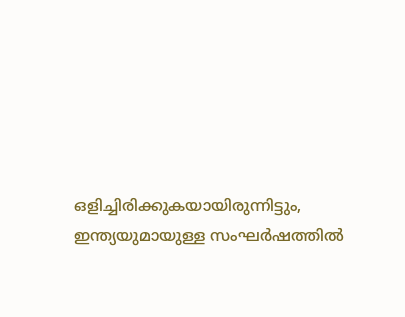ഒളിച്ചിരിക്കുകയായിരുന്നിട്ടും, ഇന്ത്യയുമായുള്ള സംഘർഷത്തിൽ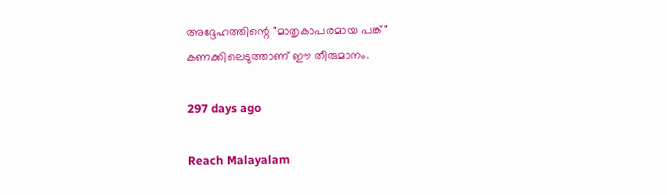അദ്ദേഹത്തിന്റെ "മാതൃകാപരമായ പങ്ക്" കണക്കിലെടുത്താണ് ഈ തീരുമാനം.

297 days ago

Reach Malayalam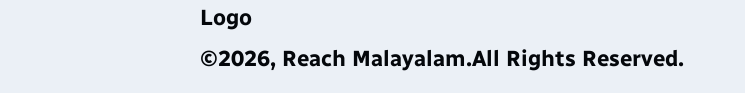Logo
©2026, Reach Malayalam.All Rights Reserved.